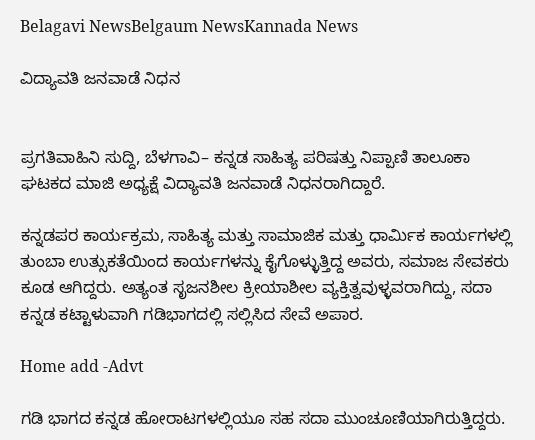Belagavi NewsBelgaum NewsKannada News

ವಿದ್ಯಾವತಿ ಜನವಾಡೆ ನಿಧನ


ಪ್ರಗತಿವಾಹಿನಿ ಸುದ್ದಿ, ಬೆಳಗಾವಿ– ಕನ್ನಡ ಸಾಹಿತ್ಯ ಪರಿಷತ್ತು ನಿಪ್ಪಾಣಿ ತಾಲೂಕಾ ಘಟಕದ ಮಾಜಿ ಅಧ್ಯಕ್ಷೆ ವಿದ್ಯಾವತಿ ಜನವಾಡೆ ನಿಧನರಾಗಿದ್ದಾರೆ.

ಕನ್ನಡಪರ ಕಾರ್ಯಕ್ರಮ, ಸಾಹಿತ್ಯ ಮತ್ತು ಸಾಮಾಜಿಕ ಮತ್ತು ಧಾರ್ಮಿಕ ಕಾರ್ಯಗಳಲ್ಲಿ ತುಂಬಾ ಉತ್ಸುಕತೆಯಿಂದ ಕಾರ್ಯಗಳನ್ನು ಕೈಗೊಳ್ಳುತ್ತಿದ್ದ ಅವರು, ಸಮಾಜ ಸೇವಕರು ಕೂಡ ಆಗಿದ್ದರು. ಅತ್ಯಂತ ಸೃಜನಶೀಲ ಕ್ರೀಯಾಶೀಲ ವ್ಯಕ್ತಿತ್ವವುಳ್ಳವರಾಗಿದ್ದು, ಸದಾ ಕನ್ನಡ ಕಟ್ಟಾಳುವಾಗಿ ಗಡಿಭಾಗದಲ್ಲಿ ಸಲ್ಲಿಸಿದ ಸೇವೆ ಅಪಾರ.

Home add -Advt

ಗಡಿ ಭಾಗದ ಕನ್ನಡ ಹೋರಾಟಗಳಲ್ಲಿಯೂ ಸಹ ಸದಾ ಮುಂಚೂಣಿಯಾಗಿರುತ್ತಿದ್ದರು.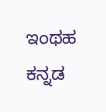ಇಂಥಹ ಕನ್ನಡ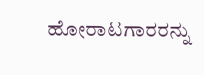ಹೋರಾಟಗಾರರನ್ನು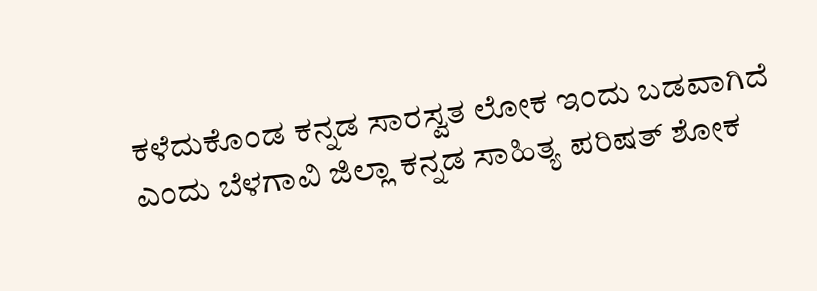ಕಳೆದುಕೊಂಡ ಕನ್ನಡ ಸಾರಸ್ವತ ಲೋಕ ಇಂದು ಬಡವಾಗಿದೆ ಎಂದು ಬೆಳಗಾವಿ ಜಿಲ್ಲಾ ಕನ್ನಡ ಸಾಹಿತ್ಯ ಪರಿಷತ್ ಶೋಕ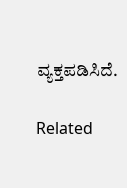ವ್ಯಕ್ತಪಡಿಸಿದೆ.

Related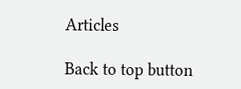Articles

Back to top button